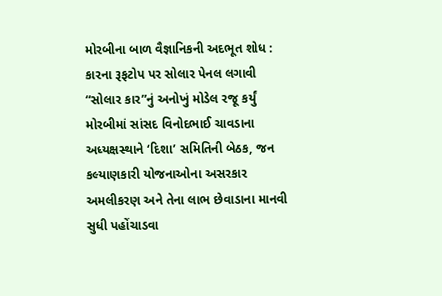મોરબીના બાળ વૈજ્ઞાનિકની અદભૂત શોધ : કારના રૂફટોપ પર સોલાર પેનલ લગાવી “સોલાર કાર”નું અનોખું મોડેલ રજૂ કર્યું મોરબીમાં સાંસદ વિનોદભાઈ ચાવડાના અધ્યક્ષસ્થાને ‘દિશા’ સમિતિની બેઠક, જન કલ્યાણકારી યોજનાઓના અસરકાર અમલીકરણ અને તેના લાભ છેવાડાના માનવી સુધી પહોંચાડવા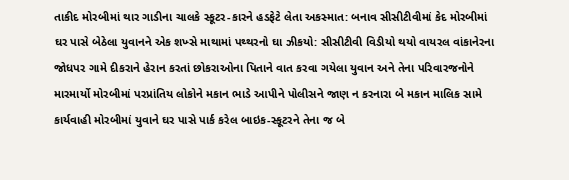તાકીદ મોરબીમાં થાર ગાડીના ચાલકે સ્કૂટર-કારને હડફેટે લેતા અકસ્માત: બનાવ સીસીટીવીમાં કેદ મોરબીમાં ઘર પાસે બેઠેલા યુવાનને એક શખ્સે માથામાં પથ્થરનો ઘા ઝીકયો: સીસીટીવી વિડીયો થયો વાયરલ વાંકાનેરના જોધપર ગામે દીકરાને હેરાન કરતાં છોકરાઓના પિતાને વાત કરવા ગયેલા યુવાન અને તેના પરિવારજનોને મારમાર્યો મોરબીમાં પરપ્રાંતિય લોકોને મકાન ભાડે આપીને પોલીસને જાણ ન કરનારા બે મકાન માલિક સામે કાર્યવાહી મોરબીમાં યુવાને ઘર પાસે પાર્ક કરેલ બાઇક-સ્કૂટરને તેના જ બે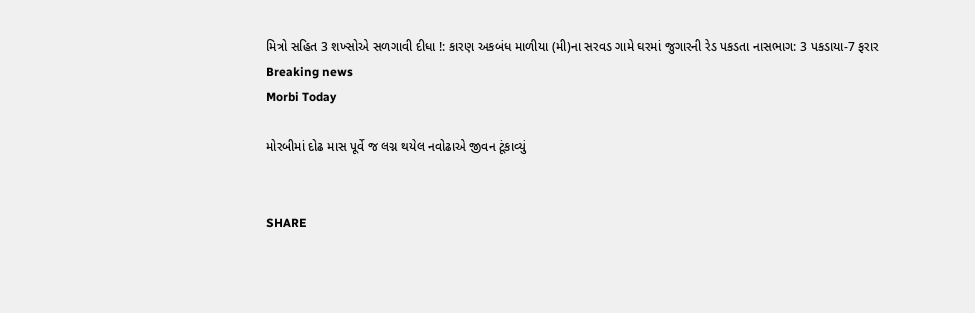મિત્રો સહિત 3 શખ્સોએ સળગાવી દીધા !: કારણ અકબંધ માળીયા (મી)ના સરવડ ગામે ઘરમાં જુગારની રેડ પકડતા નાસભાગ: 3 પકડાયા-7 ફરાર
Breaking news
Morbi Today

મોરબીમાં દોઢ માસ પૂર્વે જ લગ્ન થયેલ નવોઢાએ જીવન ટૂંકાવ્યું


SHARE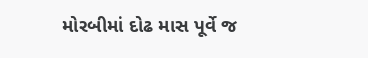મોરબીમાં દોઢ માસ પૂર્વે જ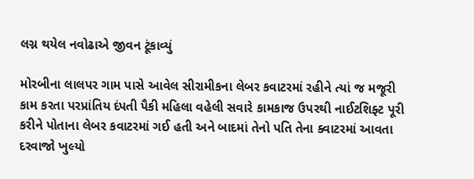લગ્ન થયેલ નવોઢાએ જીવન ટૂંકાવ્યું

મોરબીના લાલપર ગામ પાસે આવેલ સીરામીકના લેબર કવાટરમાં રહીને ત્યાં જ મજૂરી કામ કરતા પરપ્રાંતિય દંપતી પૈકી મહિલા વહેલી સવારે કામકાજ ઉપરથી નાઈટશિફ્ટ પૂરી કરીને પોતાના લેબર કવાટરમાં ગઈ હતી અને બાદમાં તેનો પતિ તેના ક્વાટરમાં આવતા દરવાજો ખુલ્યો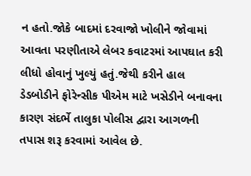ન હતો.જોકે બાદમાં દરવાજો ખોલીને જોવામાં આવતા પરણીતાએ લેબર કવાટરમાં આપઘાત કરી લીધો હોવાનું ખુલ્યું હતું.જેથી કરીને હાલ ડેડબોડીને ફોરેન્સીક પીએમ માટે ખસેડીને બનાવના કારણ સંદર્ભે તાલુકા પોલીસ દ્વારા આગળની તપાસ શરૂ કરવામાં આવેલ છે.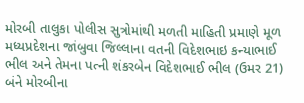મોરબી તાલુકા પોલીસ સુત્રોમાંથી મળતી માહિતી પ્રમાણે મૂળ મધ્યપ્રદેશના જાંબુવા જિલ્લાના વતની વિદેશભાઇ કન્યાભાઈ ભીલ અને તેમના પત્ની શંકરબેન વિદેશભાઈ ભીલ (ઉમર 21) બંને મોરબીના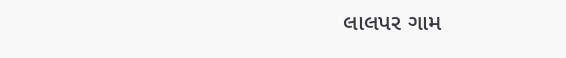લાલપર ગામ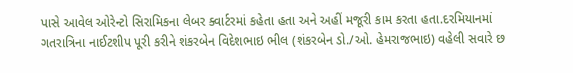પાસે આવેલ ઓરેન્ટો સિરામિકના લેબર ક્વાર્ટરમાં કહેતા હતા અને અહીં મજૂરી કામ કરતા હતા.દરમિયાનમાં ગતરાત્રિના નાઈટશીપ પૂરી કરીને શંકરબેન વિદેશભાઇ ભીલ (શંકરબેન ડો./ઓ. હેમરાજભાઇ) વહેલી સવારે છ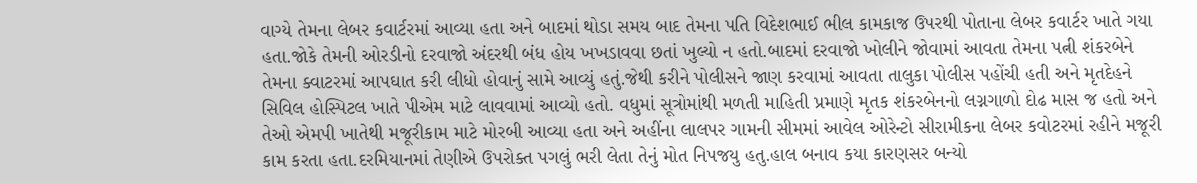વાગ્યે તેમના લેબર કવાર્ટરમાં આવ્યા હતા અને બાદમાં થોડા સમય બાદ તેમના પતિ વિદેશભાઈ ભીલ કામકાજ ઉપરથી પોતાના લેબર કવાર્ટર ખાતે ગયા હતા.જોકે તેમની ઓરડીનો દરવાજો અંદરથી બંધ હોય ખખડાવવા છતાં ખુલ્યો ન હતો.બાદમાં દરવાજો ખોલીને જોવામાં આવતા તેમના પત્ની શંકરબેને તેમના ક્વાટરમાં આપઘાત કરી લીધો હોવાનું સામે આવ્યું હતું.જેથી કરીને પોલીસને જાણ કરવામાં આવતા તાલુકા પોલીસ પહોંચી હતી અને મૃતદેહને સિવિલ હોસ્પિટલ ખાતે પીએમ માટે લાવવામાં આવ્યો હતો. વધુમાં સૂત્રોમાંથી મળતી માહિતી પ્રમાણે મૃતક શંકરબેનનો લગ્નગાળો દોઢ માસ જ હતો અને તેઓ એમપી ખાતેથી મજૂરીકામ માટે મોરબી આવ્યા હતા અને અહીંના લાલપર ગામની સીમમાં આવેલ ઓરેન્ટો સીરામીકના લેબર કવોટરમાં રહીને મજૂરી કામ કરતા હતા.દરમિયાનમાં તેણીએ ઉપરોક્ત પગલું ભરી લેતા તેનું મોત નિપજયુ હતુ.હાલ બનાવ કયા કારણસર બન્યો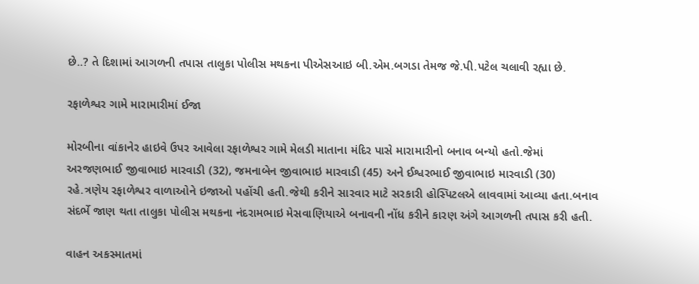છે..? તે દિશામાં આગળની તપાસ તાલુકા પોલીસ મથકના પીએસઆઇ બી.એમ.બગડા તેમજ જે.પી.પટેલ ચલાવી રહ્યા છે.

રફાળેશ્વર ગામે મારામારીમાં ઈજા

મોરબીના વાંકાનેર હાઇવે ઉપર આવેલા રફાળેશ્વર ગામે મેલડી માતાના મંદિર પાસે મારામારીનો બનાવ બન્યો હતો.જેમાં અરજણભાઈ જીવાભાઇ મારવાડી (32), જમનાબેન જીવાભાઇ મારવાડી (45) અને ઈશ્વરભાઈ જીવાભાઇ મારવાડી (30) રહે.ત્રણેય રફાળેશ્વર વાળાઓને ઇજાઓ પહોંચી હતી.જેથી કરીને સારવાર માટે સરકારી હોસ્પિટલએ લાવવામાં આવ્યા હતા.બનાવ સંદર્ભે જાણ થતા તાલુકા પોલીસ મથકના નંદરામભાઇ મેસવાણિયાએ બનાવની નોંધ કરીને કારણ અંગે આગળની તપાસ કરી હતી.

વાહન અકસ્માતમાં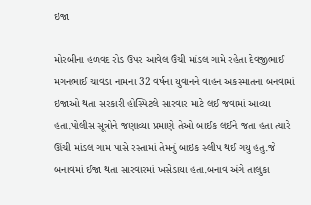ઇજા

મોરબીના હળવદ રોડ ઉપર આવેલ ઉંચી માંડલ ગામે રહેતા દેવજીભાઈ મગનભાઈ ચાવડા નામના 32 વર્ષના યુવાનને વાહન અકસ્માતના બનવામાં ઇજાઓ થતા સરકારી હોસ્પિટલે સારવાર માટે લઈ જવામાં આવ્યા હતા.પોલીસ સૂત્રોને જણાવ્યા પ્રમાણે તેઓ બાઈક લઈને જતા હતા ત્યારે ઊંચી માંડલ ગામ પાસે રસ્તામાં તેમનું બાઇક સ્લીપ થઈ ગયુ હતુ.જે બનાવમાં ઈજા થતા સારવારમાં ખસેડાયા હતા.બનાવ અંગે તાલુકા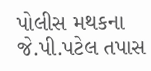પોલીસ મથકના જે.પી.પટેલ તપાસ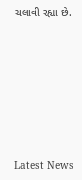ચલાવી રહ્યા છે.








Latest News